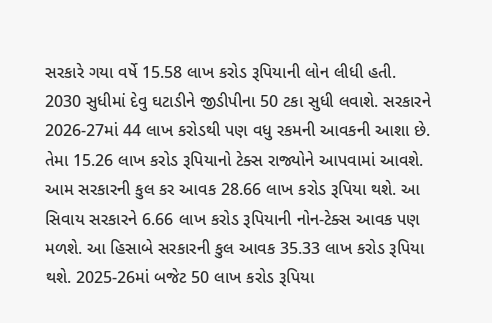સરકારે ગયા વર્ષે 15.58 લાખ કરોડ રૂપિયાની લોન લીધી હતી. 2030 સુધીમાં દેવુ ઘટાડીને જીડીપીના 50 ટકા સુધી લવાશે. સરકારને 2026-27માં 44 લાખ કરોડથી પણ વધુ રકમની આવકની આશા છે. તેમા 15.26 લાખ કરોડ રૂપિયાનો ટેક્સ રાજ્યોને આપવામાં આવશે. આમ સરકારની કુલ કર આવક 28.66 લાખ કરોડ રૂપિયા થશે. આ સિવાય સરકારને 6.66 લાખ કરોડ રૂપિયાની નોન-ટેક્સ આવક પણ મળશે. આ હિસાબે સરકારની કુલ આવક 35.33 લાખ કરોડ રૂપિયા થશે. 2025-26માં બજેટ 50 લાખ કરોડ રૂપિયા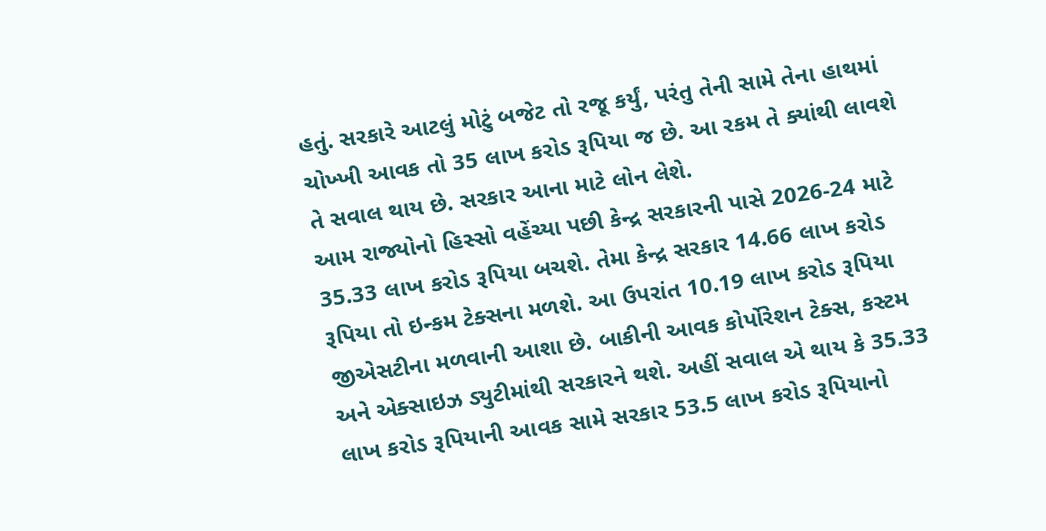હતું. સરકારે આટલું મોટું બજેટ તો રજૂ કર્યું, પરંતુ તેની સામે તેના હાથમાં ચોખ્ખી આવક તો 35 લાખ કરોડ રૂપિયા જ છે. આ રકમ તે ક્યાંથી લાવશે તે સવાલ થાય છે. સરકાર આના માટે લોન લેશે.
આમ રાજ્યોનો હિસ્સો વહેંચ્યા પછી કેન્દ્ર સરકારની પાસે 2026-24 માટે 35.33 લાખ કરોડ રૂપિયા બચશે. તેમા કેન્દ્ર સરકાર 14.66 લાખ કરોડ રૂપિયા તો ઇન્કમ ટેક્સના મળશે. આ ઉપરાંત 10.19 લાખ કરોડ રૂપિયા જીએસટીના મળવાની આશા છે. બાકીની આવક કોર્પોરેશન ટેક્સ, કસ્ટમ અને એક્સાઇઝ ડ્યુટીમાંથી સરકારને થશે. અહીં સવાલ એ થાય કે 35.33 લાખ કરોડ રૂપિયાની આવક સામે સરકાર 53.5 લાખ કરોડ રૂપિયાનો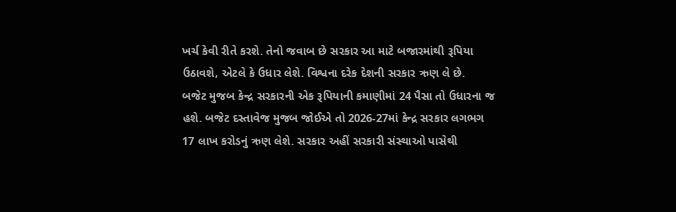ખર્ચ કેવી રીતે કરશે. તેનો જવાબ છે સરકાર આ માટે બજારમાંથી રૂપિયા ઉઠાવશે, એટલે કે ઉધાર લેશે. વિશ્વના દરેક દેશની સરકાર ઋણ લે છે.
બજેટ મુજબ કેન્દ્ર સરકારની એક રૂપિયાની કમાણીમાં 24 પૈસા તો ઉધારના જ હશે. બજેટ દસ્તાવેજ મુજબ જોઈએ તો 2026-27માં કેન્દ્ર સરકાર લગભગ 17 લાખ કરોડનું ઋણ લેશે. સરકાર અહીં સરકારી સંસ્થાઓ પાસેથી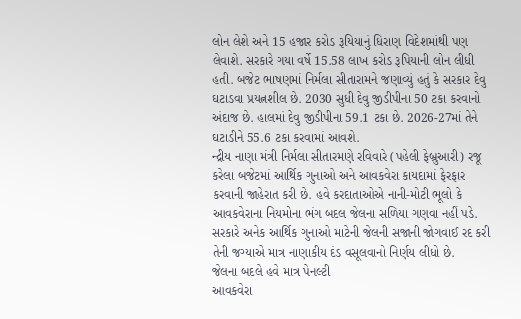લોન લેશે અને 15 હજાર કરોડ રૂયિયાનું ધિરાણ વિદેશમાંથી પણ લેવાશે. સરકારે ગયા વર્ષે 15.58 લાખ કરોડ રૂપિયાની લોન લીધી હતી. બજેટ ભાષણમાં નિર્મલા સીતારામને જણાવ્યું હતું કે સરકાર દેવુ ઘટાડવા પ્રયત્નશીલ છે. 2030 સુધી દેવુ જીડીપીના 50 ટકા કરવાનો અંદાજ છે. હાલમાં દેવુ જીડીપીના 59.1 ટકા છે. 2026-27માં તેને ઘટાડીને 55.6 ટકા કરવામાં આવશે.
ન્દ્રીય નાણા મંત્રી નિર્મલા સીતારમણે રવિવારે (પહેલી ફેબ્રુઆરી) રજૂ કરેલા બજેટમાં આર્થિક ગુનાઓ અને આવકવેરા કાયદામાં ફેરફાર કરવાની જાહેરાત કરી છે. હવે કરદાતાઓએ નાની-મોટી ભૂલો કે આવકવેરાના નિયમોના ભંગ બદલ જેલના સળિયા ગણવા નહીં પડે. સરકારે અનેક આર્થિક ગુનાઓ માટેની જેલની સજાની જોગવાઈ રદ કરી તેની જગ્યાએ માત્ર નાણાકીય દંડ વસૂલવાનો નિર્ણય લીધો છે.
જેલના બદલે હવે માત્ર પેનલ્ટી
આવકવેરા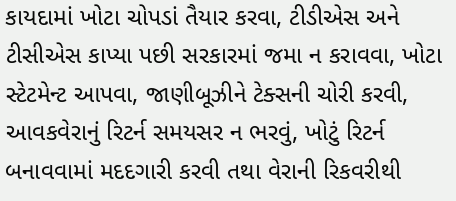કાયદામાં ખોટા ચોપડાં તૈયાર કરવા, ટીડીએસ અને ટીસીએસ કાપ્યા પછી સરકારમાં જમા ન કરાવવા, ખોટા સ્ટેટમેન્ટ આપવા, જાણીબૂઝીને ટેક્સની ચોરી કરવી, આવકવેરાનું રિટર્ન સમયસર ન ભરવું, ખોટું રિટર્ન બનાવવામાં મદદગારી કરવી તથા વેરાની રિકવરીથી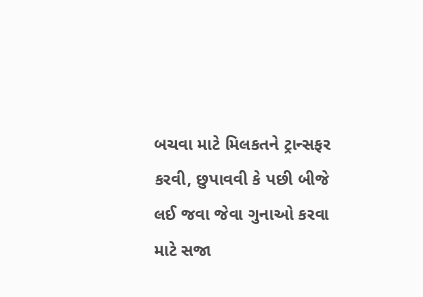બચવા માટે મિલકતને ટ્રાન્સફર કરવી, છુપાવવી કે પછી બીજે લઈ જવા જેવા ગુનાઓ કરવા માટે સજા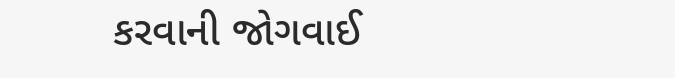કરવાની જોગવાઈ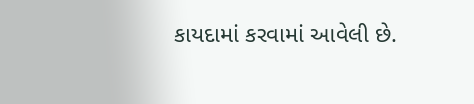કાયદામાં કરવામાં આવેલી છે.